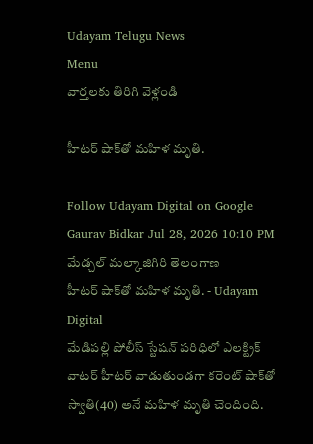Udayam Telugu News
Menu
వార్తలకు తిరిగి వెళ్లండి

హీటర్ షాక్‌తో మహిళ మృతి.

Follow Udayam Digital on Google
Gaurav Bidkar Jul 28, 2026 10:10 PM మేడ్చల్ మల్కాజిగిరి తెలంగాణ
హీటర్ షాక్‌తో మహిళ మృతి. - Udayam Digital
మేడిపల్లి పోలీస్ స్టేషన్ పరిధిలో ఎలక్ట్రిక్ వాటర్ హీటర్ వాడుతుండగా కరెంట్ షాక్‌తో స్వాతి(40) అనే మహిళ మృతి చెందింది.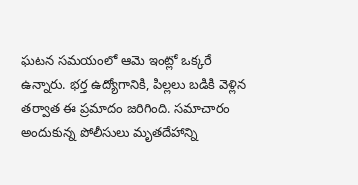ఘటన సమయంలో ఆమె ఇంట్లో ఒక్కరే ఉన్నారు. భర్త ఉద్యోగానికి, పిల్లలు బడికి వెళ్లిన తర్వాత ఈ ప్రమాదం జరిగింది. సమాచారం అందుకున్న పోలీసులు మృతదేహాన్ని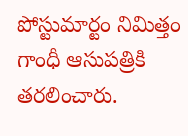పోస్టుమార్టం నిమిత్తం గాంధీ ఆసుపత్రికి తరలించారు.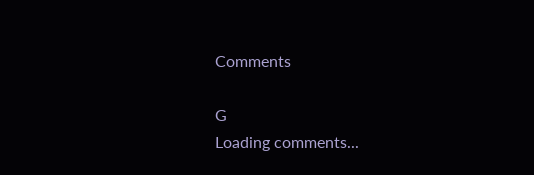Comments

G
Loading comments...